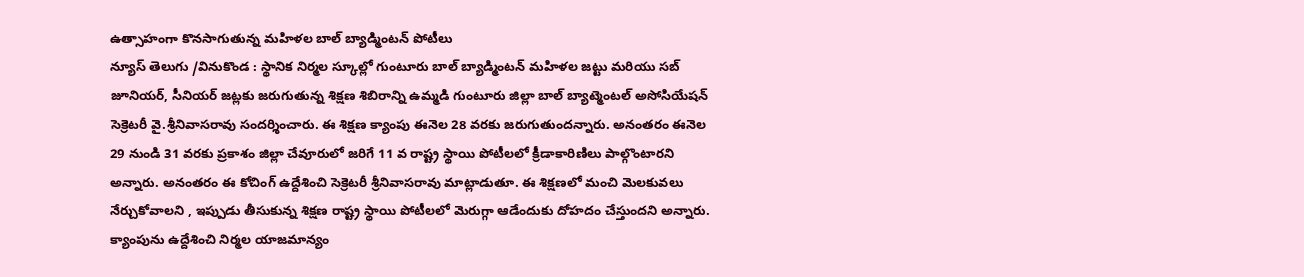ఉత్సాహంగా కొనసాగుతున్న మహిళల బాల్ బ్యాడ్మింటన్ పోటీలు
న్యూస్ తెలుగు /వినుకొండ : స్థానిక నిర్మల స్కూల్లో గుంటూరు బాల్ బ్యాడ్మింటన్ మహిళల జట్టు మరియు సబ్ జూనియర్, సీనియర్ జట్లకు జరుగుతున్న శిక్షణ శిబిరాన్ని ఉమ్మడి గుంటూరు జిల్లా బాల్ బ్యాట్మెంటల్ అసోసియేషన్ సెక్రెటరీ వై.శ్రీనివాసరావు సందర్శించారు. ఈ శిక్షణ క్యాంపు ఈనెల 28 వరకు జరుగుతుందన్నారు. అనంతరం ఈనెల 29 నుండి 31 వరకు ప్రకాశం జిల్లా చేవూరులో జరిగే 11 వ రాష్ట్ర స్థాయి పోటీలలో క్రీడాకారిణిలు పాల్గొంటారని అన్నారు. అనంతరం ఈ కోచింగ్ ఉద్దేశించి సెక్రెటరీ శ్రీనివాసరావు మాట్లాడుతూ. ఈ శిక్షణలో మంచి మెలకువలు నేర్చుకోవాలని , ఇప్పుడు తీసుకున్న శిక్షణ రాష్ట్ర స్థాయి పోటీలలో మెరుగ్గా ఆడేందుకు దోహదం చేస్తుందని అన్నారు. క్యాంపును ఉద్దేశించి నిర్మల యాజమాన్యం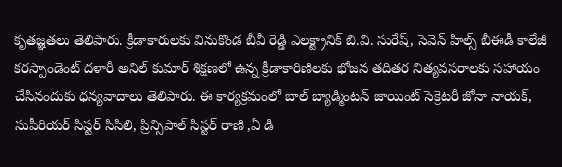కృతజ్ఞతలు తెలిపారు. క్రీడాకారులకు వినుకొండ బీవీ రెడ్డి ఎలక్ట్రానిక్ బి.వి. సురేష్, సెవెన్ హిల్స్ బీఈడీ కాలేజీ కరస్పాండెంట్ దళారీ అనిల్ కుమార్ శిక్షణలో ఉన్న క్రీడాకారిణిలకు భోజన తదితర నిత్యవసరాలకు సహాయం చేసినందుకు ధన్యవాదాలు తెలిపారు. ఈ కార్యక్రమంలో బాల్ బ్యాడ్మింటన్ జాయింట్ సెక్రెటరీ జోనా నాయక్, సుపీరియర్ సిస్టర్ సిసిలి, ప్రిన్సిపాల్ సిస్టర్ రాణి ,ఏ డి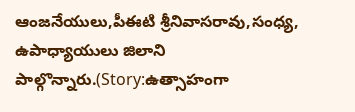ఆంజనేయులు,పీఈటి శ్రీనివాసరావు,సంధ్య, ఉపాధ్యాయులు జిలాని పాల్గొన్నారు.(Story:ఉత్సాహంగా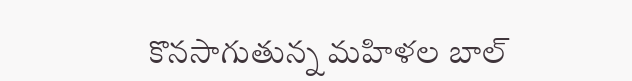కొనసాగుతున్న మహిళల బాల్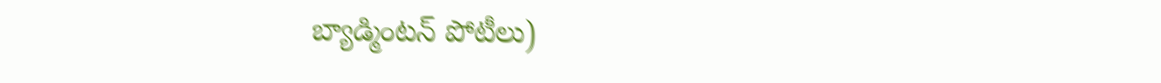బ్యాడ్మింటన్ పోటీలు)